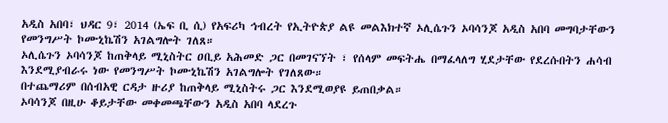አዲስ አበባ፣ ህዳር 9፣ 2014 (ኤፍ ቢ ሲ) የአፍሪካ ኅብረት የኢትዮጵያ ልዩ መልእክተኛ ኦሊሴጉን ኦባሳንጆ አዲስ አበባ መግባታቸውን የመንግሥት ኮሙኒኬሽን አገልግሎት ገለጸ።
ኦሊሴጉን ኦባሳንጆ ከጠቅላይ ሚኒስትር ዐቢይ አሕመድ ጋር በመገናኘት ፣ የሰላም መፍትሔ በማፈላለግ ሂደታቸው የደረሱበትን ሐሳብ እንደሚያብራሩ ነው የመንግሥት ኮሙኒኬሽን አገልግሎት የገለጸው።
በተጨማሪም በሰብአዊ ርዳታ ዙሪያ ከጠቅላይ ሚኒስትሩ ጋር እንደሚወያዩ ይጠበቃል።
ኦባሳንጆ በዚሁ ቆይታቸው መቀመጫቸውን አዲስ አበባ ላደረጉ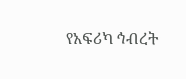የአፍሪካ ኅብረት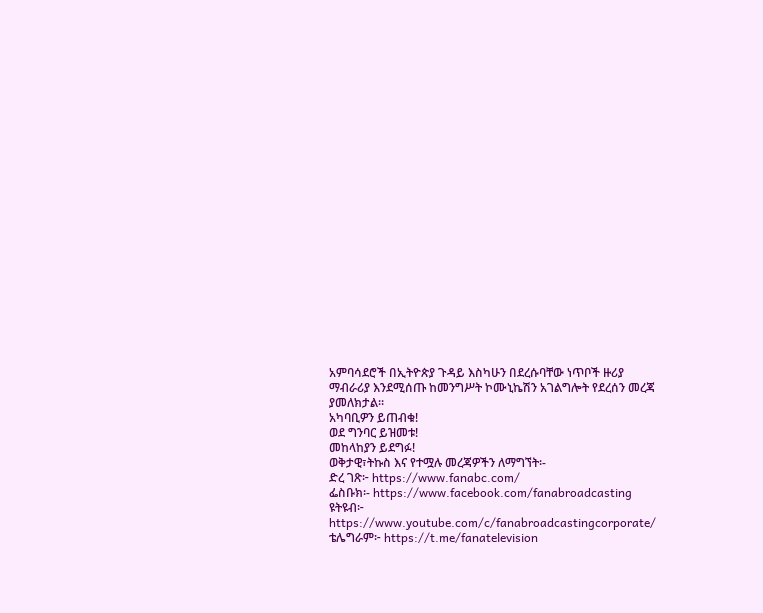አምባሳደሮች በኢትዮጵያ ጉዳይ እስካሁን በደረሱባቸው ነጥቦች ዙሪያ ማብራሪያ እንደሚሰጡ ከመንግሥት ኮሙኒኬሽን አገልግሎት የደረሰን መረጃ ያመለክታል።
አካባቢዎን ይጠብቁ!
ወደ ግንባር ይዝመቱ!
መከላከያን ይደግፉ!
ወቅታዊ፣ትኩስ እና የተሟሉ መረጃዎችን ለማግኘት፡-
ድረ ገጽ፦ https://www.fanabc.com/
ፌስቡክ፡- https://www.facebook.com/fanabroadcasting
ዩትዩብ፦ https://www.youtube.com/c/fanabroadcastingcorporate/
ቴሌግራም፦ https://t.me/fanatelevision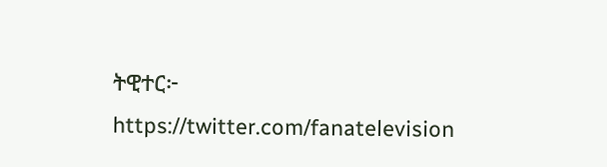ትዊተር፦ https://twitter.com/fanatelevision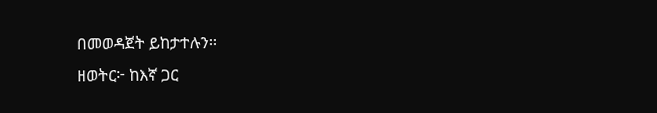በመወዳጀት ይከታተሉን፡፡
ዘወትር፦ ከእኛ ጋር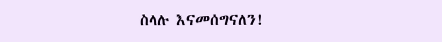ስላሉ እናመሰግናለን!